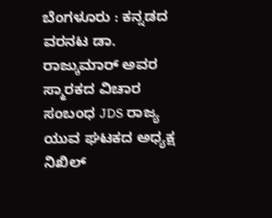ಬೆಂಗಳೂರು : ಕನ್ನಡದ ವರನಟ ಡಾ. ರಾಜ್ಕುಮಾರ್ ಅವರ ಸ್ಮಾರಕದ ವಿಚಾರ ಸಂಬಂಧ JDS ರಾಜ್ಯ ಯುವ ಘಟಕದ ಅಧ್ಯಕ್ಷ ನಿಖಿಲ್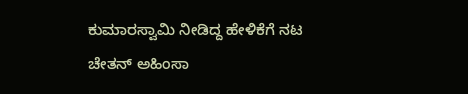ಕುಮಾರಸ್ವಾಮಿ ನೀಡಿದ್ದ ಹೇಳಿಕೆಗೆ ನಟ ಚೇತನ್ ಅಹಿಂಸಾ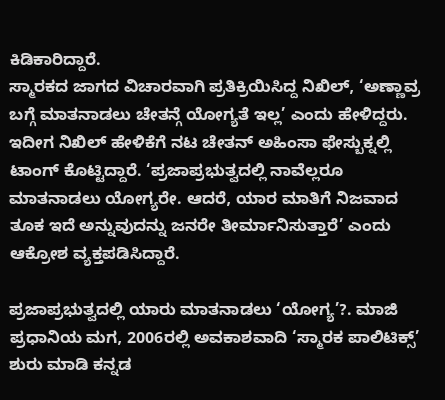ಕಿಡಿಕಾರಿದ್ದಾರೆ.
ಸ್ಮಾರಕದ ಜಾಗದ ವಿಚಾರವಾಗಿ ಪ್ರತಿಕ್ರಿಯಿಸಿದ್ದ ನಿಖಿಲ್, ‘ಅಣ್ಣಾವ್ರ ಬಗ್ಗೆ ಮಾತನಾಡಲು ಚೇತನ್ಗೆ ಯೋಗ್ಯತೆ ಇಲ್ಲ’ ಎಂದು ಹೇಳಿದ್ದರು. ಇದೀಗ ನಿಖಿಲ್ ಹೇಳಿಕೆಗೆ ನಟ ಚೇತನ್ ಅಹಿಂಸಾ ಫೇಸ್ಬುಕ್ನಲ್ಲಿ ಟಾಂಗ್ ಕೊಟ್ಟಿದ್ದಾರೆ. ‘ಪ್ರಜಾಪ್ರಭುತ್ವದಲ್ಲಿ ನಾವೆಲ್ಲರೂ ಮಾತನಾಡಲು ಯೋಗ್ಯರೇ. ಆದರೆ, ಯಾರ ಮಾತಿಗೆ ನಿಜವಾದ ತೂಕ ಇದೆ ಅನ್ನುವುದನ್ನು ಜನರೇ ತೀರ್ಮಾನಿಸುತ್ತಾರೆ’ ಎಂದು ಆಕ್ರೋಶ ವ್ಯಕ್ತಪಡಿಸಿದ್ದಾರೆ.

ಪ್ರಜಾಪ್ರಭುತ್ವದಲ್ಲಿ ಯಾರು ಮಾತನಾಡಲು ‘ಯೋಗ್ಯ’?. ಮಾಜಿ ಪ್ರಧಾನಿಯ ಮಗ, 2006ರಲ್ಲಿ ಅವಕಾಶವಾದಿ ‘ಸ್ಮಾರಕ ಪಾಲಿಟಿಕ್ಸ್’ ಶುರು ಮಾಡಿ ಕನ್ನಡ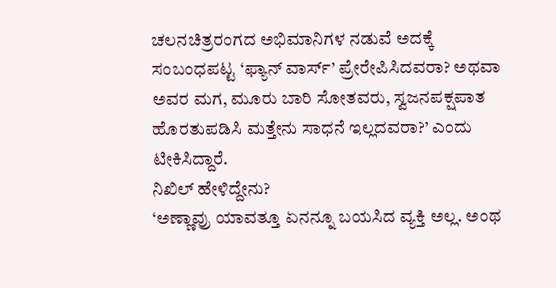ಚಲನಚಿತ್ರರಂಗದ ಅಭಿಮಾನಿಗಳ ನಡುವೆ ಅದಕ್ಕೆ ಸಂಬಂಧಪಟ್ಟ ‘ಫ್ಯಾನ್ ವಾರ್ಸ್’ ಪ್ರೇರೇಪಿಸಿದವರಾ? ಅಥವಾ ಅವರ ಮಗ, ಮೂರು ಬಾರಿ ಸೋತವರು, ಸ್ವಜನಪಕ್ಷಪಾತ ಹೊರತುಪಡಿಸಿ ಮತ್ತೇನು ಸಾಧನೆ ಇಲ್ಲದವರಾ?’ ಎಂದು ಟೀಕಿಸಿದ್ದಾರೆ.
ನಿಖಿಲ್ ಹೇಳಿದ್ದೇನು?
‘ಅಣ್ಣಾವ್ರು ಯಾವತ್ತೂ ಏನನ್ನೂ ಬಯಸಿದ ವ್ಯಕ್ತಿ ಅಲ್ಲ. ಅಂಥ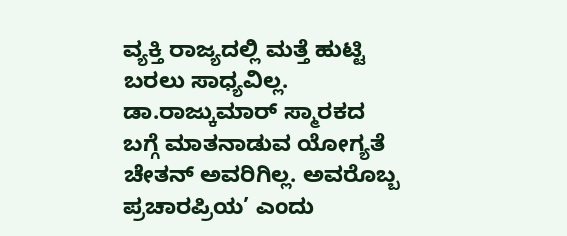ವ್ಯಕ್ತಿ ರಾಜ್ಯದಲ್ಲಿ ಮತ್ತೆ ಹುಟ್ಟಿ ಬರಲು ಸಾಧ್ಯವಿಲ್ಲ. ಡಾ.ರಾಜ್ಕುಮಾರ್ ಸ್ಮಾರಕದ ಬಗ್ಗೆ ಮಾತನಾಡುವ ಯೋಗ್ಯತೆ ಚೇತನ್ ಅವರಿಗಿಲ್ಲ. ಅವರೊಬ್ಬ ಪ್ರಚಾರಪ್ರಿಯ’ ಎಂದು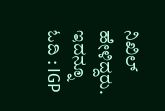ನಿಖಿಲ್ ಹೇಳಿದ್ದರು.
ಇದನ್ನೂ ಓದಿ : IGP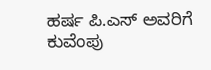ಹರ್ಷ ಪಿ.ಎಸ್ ಅವರಿಗೆ ಕುವೆಂಪು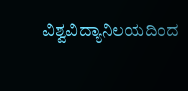ವಿಶ್ವವಿದ್ಯಾನಿಲಯದಿಂದ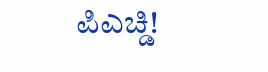ಪಿಎಚ್ಡಿ!